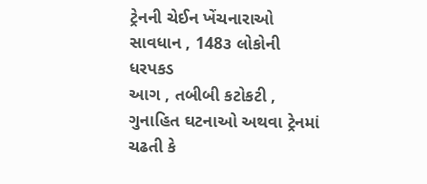ટ્રેનની ચેઈન ખેંચનારાઓ સાવધાન , 148૩ લોકોની ધરપકડ
આગ , તબીબી કટોકટી , ગુનાહિત ઘટનાઓ અથવા ટ્રેનમાં ચઢતી કે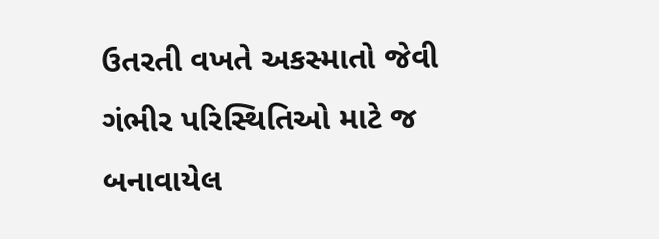ઉતરતી વખતે અકસ્માતો જેવી ગંભીર પરિસ્થિતિઓ માટે જ બનાવાયેલ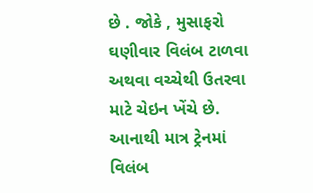છે . જોકે , મુસાફરો ઘણીવાર વિલંબ ટાળવા અથવા વચ્ચેથી ઉતરવા માટે ચેઇન ખેંચે છે. આનાથી માત્ર ટ્રેનમાં વિલંબ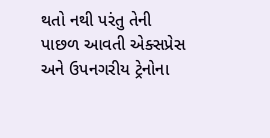થતો નથી પરંતુ તેની પાછળ આવતી એક્સપ્રેસ અને ઉપનગરીય ટ્રેનોના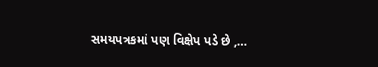સમયપત્રકમાં પણ વિક્ષેપ પડે છે ,…